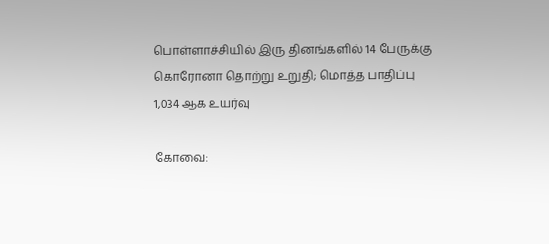பொள்ளாச்சியில் இரு தினங்களில் 14 பேருக்கு கொரோனா தொற்று உறுதி; மொத்த பாதிப்பு 1,034 ஆக உயர்வு

கோவை: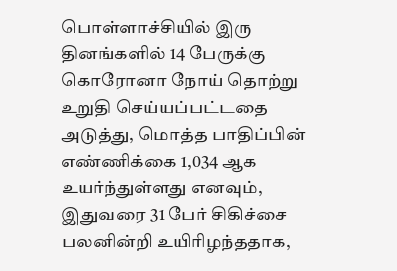பொள்ளாச்சியில் இரு தினங்களில் 14 பேருக்கு கொரோனா நோய் தொற்று உறுதி செய்யப்பட்டதை அடுத்து, மொத்த பாதிப்பின் எண்ணிக்கை 1,034 ஆக உயர்ந்துள்ளது எனவும், இதுவரை 31 பேர் சிகிச்சை பலனின்றி உயிரிழந்ததாக,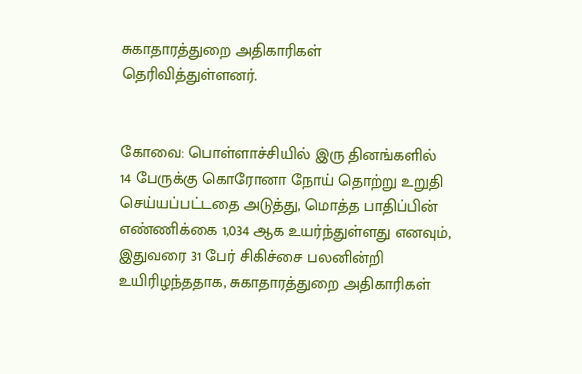சுகாதாரத்துறை அதிகாரிகள் தெரிவித்துள்ளனர்.


கோவை: பொள்ளாச்சியில் இரு தினங்களில் 14 பேருக்கு கொரோனா நோய் தொற்று உறுதி செய்யப்பட்டதை அடுத்து, மொத்த பாதிப்பின் எண்ணிக்கை 1,034 ஆக உயர்ந்துள்ளது எனவும், இதுவரை 31 பேர் சிகிச்சை பலனின்றி உயிரிழந்ததாக, சுகாதாரத்துறை அதிகாரிகள்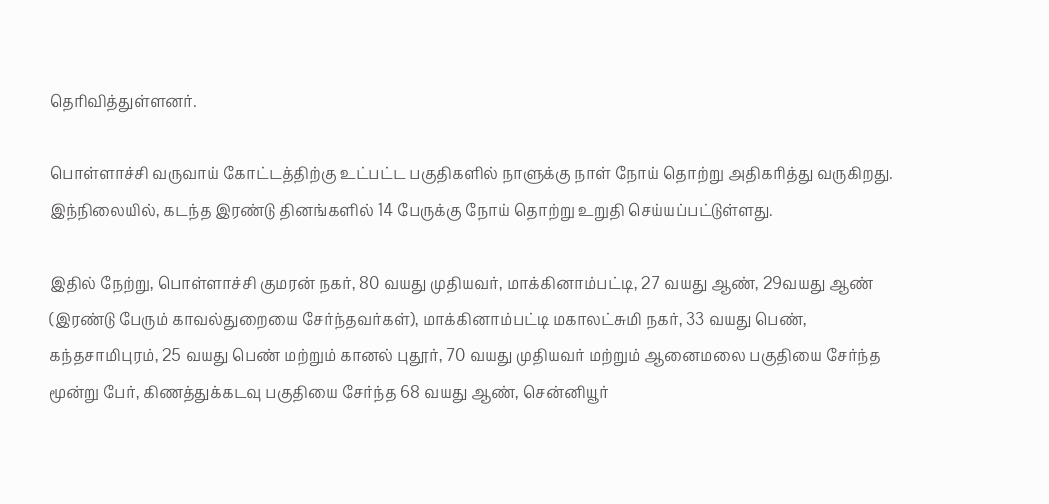தெரிவித்துள்ளனர்.

பொள்ளாச்சி வருவாய் கோட்டத்திற்கு உட்பட்ட பகுதிகளில் நாளுக்கு நாள் நோய் தொற்று அதிகரித்து வருகிறது. இந்நிலையில், கடந்த இரண்டு தினங்களில் 14 பேருக்கு நோய் தொற்று உறுதி செய்யப்பட்டுள்ளது.

இதில் நேற்று, பொள்ளாச்சி குமரன் நகர், 80 வயது முதியவர், மாக்கினாம்பட்டி, 27 வயது ஆண், 29வயது ஆண் (இரண்டு பேரும் காவல்துறையை சேர்ந்தவர்கள்), மாக்கினாம்பட்டி மகாலட்சுமி நகர், 33 வயது பெண், கந்தசாமிபுரம், 25 வயது பெண் மற்றும் கானல் புதூர், 70 வயது முதியவர் மற்றும் ஆனைமலை பகுதியை சேர்ந்த மூன்று பேர், கிணத்துக்கடவு பகுதியை சேர்ந்த 68 வயது ஆண், சென்னியூர்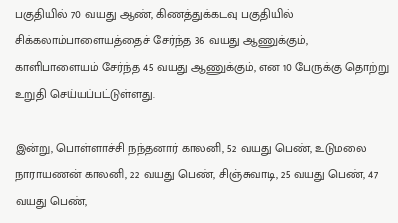பகுதியில் 70 வயது ஆண், கிணத்துக்கடவு பகுதியில் சிக்கலாம்பாளையத்தைச் சேர்ந்த 36 வயது ஆணுக்கும், காளிபாளையம் சேர்ந்த 45 வயது ஆணுக்கும், என 10 பேருக்கு தொற்று உறுதி செய்யப்பட்டுள்ளது.

இன்று, பொள்ளாச்சி நந்தனார் காலனி, 52 வயது பெண், உடுமலை நாராயணன் காலனி, 22 வயது பெண், சிஞ்சுவாடி, 25 வயது பெண், 47 வயது பெண்,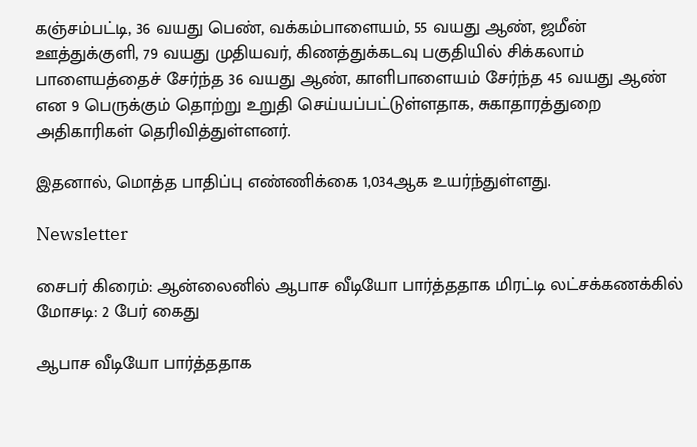கஞ்சம்பட்டி, 36 வயது பெண், வக்கம்பாளையம், 55 வயது ஆண், ஜமீன் ஊத்துக்குளி, 79 வயது முதியவர், கிணத்துக்கடவு பகுதியில் சிக்கலாம் பாளையத்தைச் சேர்ந்த 36 வயது ஆண், காளிபாளையம் சேர்ந்த 45 வயது ஆண் என 9 பெருக்கும் தொற்று உறுதி செய்யப்பட்டுள்ளதாக, சுகாதாரத்துறை அதிகாரிகள் தெரிவித்துள்ளனர்.

இதனால், மொத்த பாதிப்பு எண்ணிக்கை 1,034ஆக உயர்ந்துள்ளது.

Newsletter

சைபர் கிரைம்: ஆன்லைனில் ஆபாச வீடியோ பார்த்ததாக மிரட்டி லட்சக்கணக்கில் மோசடி: 2 பேர் கைது

ஆபாச வீடியோ பார்த்ததாக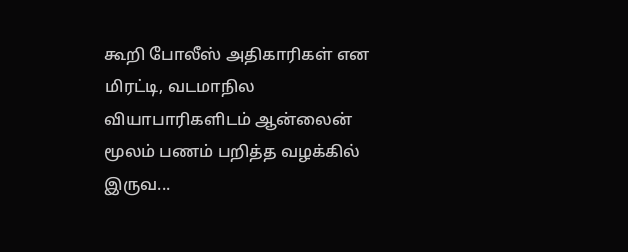கூறி போலீஸ் அதிகாரிகள் என மிரட்டி, வடமாநில வியாபாரிகளிடம் ஆன்லைன் மூலம் பணம் பறித்த வழக்கில் இருவ...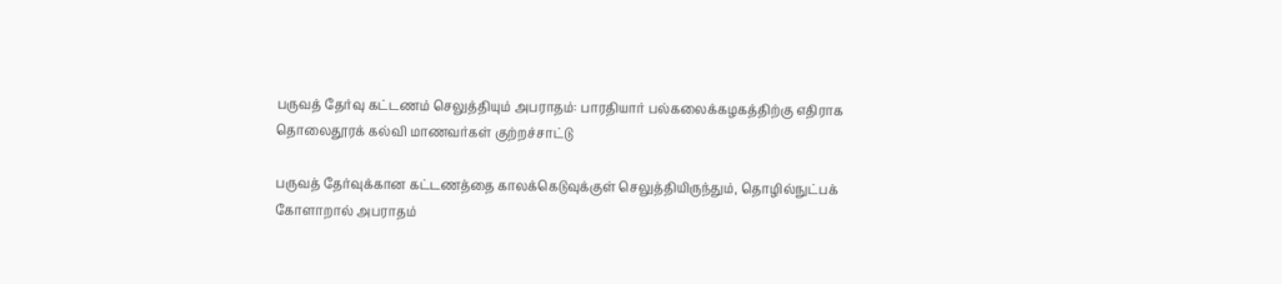பருவத் தேர்வு கட்டணம் செலுத்தியும் அபராதம்: பாரதியார் பல்கலைக்கழகத்திற்கு எதிராக தொலைதூரக் கல்வி மாணவர்கள் குற்றச்சாட்டு

பருவத் தேர்வுக்கான கட்டணத்தை காலக்கெடுவுக்குள் செலுத்தியிருந்தும், தொழில்நுட்பக் கோளாறால் அபராதம்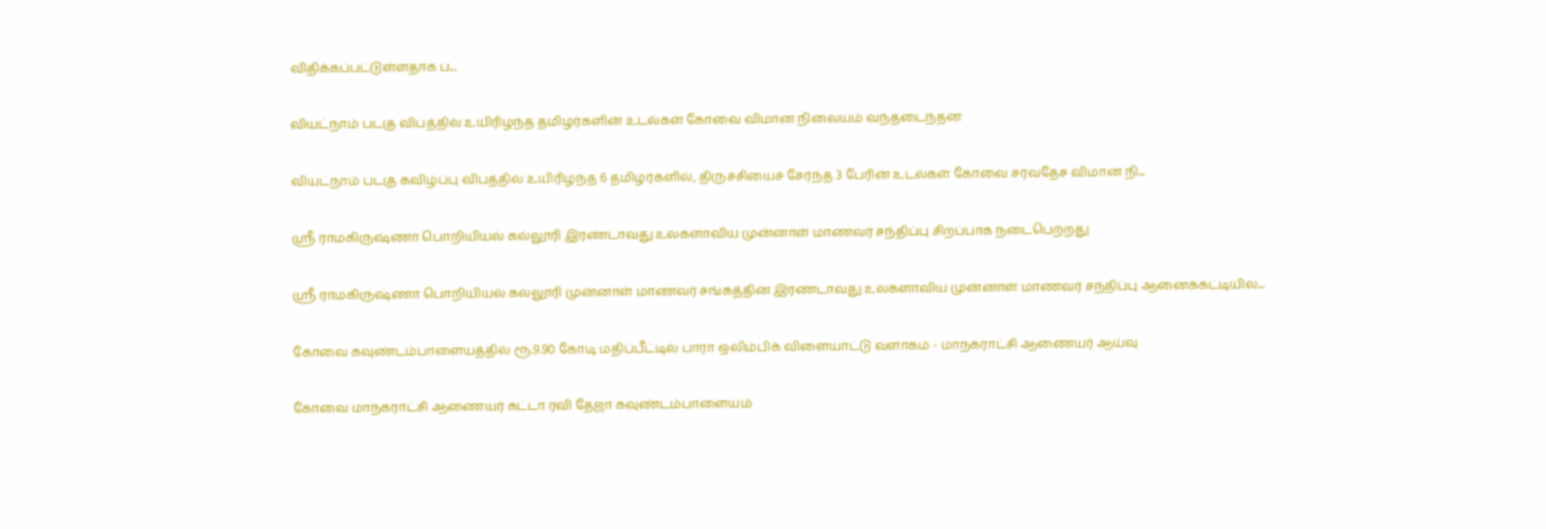விதிக்கப்பட்டுள்ளதாக ப...

வியட்நாம் படகு விபத்தில் உயிரிழந்த தமிழர்களின் உடல்கள் கோவை விமான நிலையம் வந்தடைந்தன

வியட்நாம் படகு கவிழ்ப்பு விபத்தில் உயிரிழந்த 6 தமிழர்களில், திருச்சியைச் சேர்ந்த 3 பேரின் உடல்கள் கோவை சர்வதேச விமான நி...

ஸ்ரீ ராமகிருஷ்ணா பொறியியல் கல்லூரி இரண்டாவது உலகளாவிய முன்னாள் மாணவர் சந்திப்பு சிறப்பாக நடைபெற்றது

ஸ்ரீ ராமகிருஷ்ணா பொறியியல் கல்லூரி முன்னாள் மாணவர் சங்கத்தின் இரண்டாவது உலகளாவிய முன்னாள் மாணவர் சந்திப்பு ஆனைக்கட்டியில...

கோவை கவுண்டம்பாளையத்தில் ரூ.9.90 கோடி மதிப்பீட்டில் பாரா ஒலிம்பிக் விளையாட்டு வளாகம் - மாநகராட்சி ஆணையர் ஆய்வு

கோவை மாநகராட்சி ஆணையர் கட்டா ரவி தேஜா கவுண்டம்பாளையம்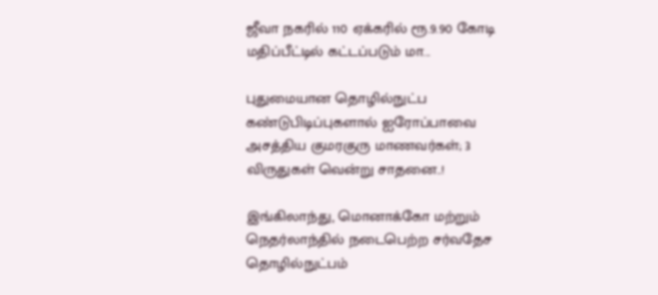ஜீவா நகரில் 110 ஏக்கரில் ரூ.9.90 கோடி மதிப்பீட்டில் கட்டப்படும் மா...

புதுமையான தொழில்நுட்ப கண்டுபிடிப்புகளால் ஐரோப்பாவை அசத்திய குமரகுரு மாணவர்கள்; 3 விருதுகள் வென்று சாதனை..!

இங்கிலாந்து, மொனாக்கோ மற்றும் நெதர்லாந்தில் நடைபெற்ற சர்வதேச தொழில்நுட்பம்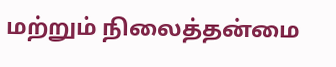மற்றும் நிலைத்தன்மை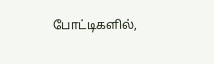போட்டிகளில்,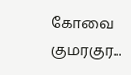கோவை குமரகுர...